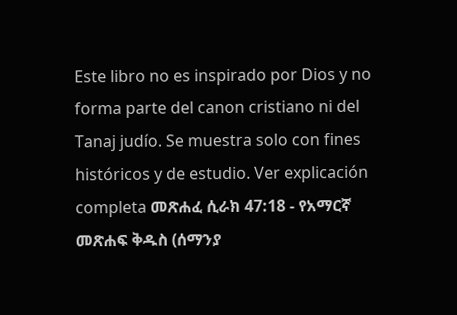Este libro no es inspirado por Dios y no forma parte del canon cristiano ni del Tanaj judío. Se muestra solo con fines históricos y de estudio. Ver explicación completa መጽሐፈ ሲራክ 47:18 - የአማርኛ መጽሐፍ ቅዱስ (ሰማንያ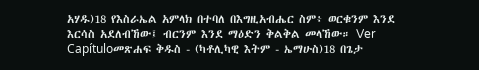አሃዱ)18 የእስራኤል አምላክ በተባለ በእግዚአብሔር ስም፥ ወርቁንም እንደ እርሳስ አደለብኸው፤ ብርንም እንደ ማዕድን ቅልቅል መላኸው። Ver Capítuloመጽሐፍ ቅዱስ - (ካቶሊካዊ እትም - ኤማሁስ)18 በጌታ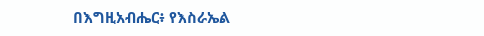በእግዚአብሔር፥ የእስራኤል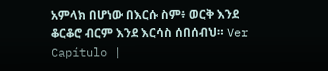አምላክ በሆነው በእርሱ ስም፥ ወርቅ እንደ ቆርቆሮ ብርም እንደ እርሳስ ሰበሰብህ። Ver Capítulo |